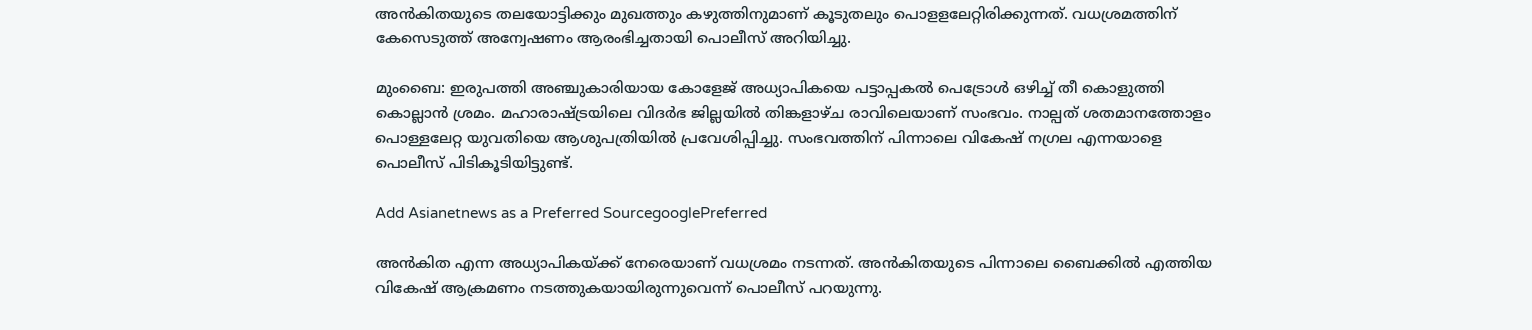അന്‍കിതയുടെ തലയോട്ടിക്കും മുഖത്തും കഴുത്തിനുമാണ് കൂടുതലും പൊളളലേറ്റിരിക്കുന്നത്. വധശ്രമത്തിന് കേസെടുത്ത് അന്വേഷണം ആരംഭിച്ചതായി പൊലീസ് അറിയിച്ചു.

മുംബൈ: ഇരുപത്തി അഞ്ചുകാരിയായ കോളേജ് അധ്യാപികയെ പട്ടാപ്പകൽ പെട്രോൾ ഒഴിച്ച് തീ കൊളുത്തി കൊല്ലാൻ ശ്രമം. മഹാരാഷ്ട്രയിലെ വിദര്‍ഭ ജില്ലയില്‍ തിങ്കളാഴ്ച രാവിലെയാണ് സംഭവം. നാല്പത് ശതമാനത്തോളം പൊള്ളലേറ്റ യുവതിയെ ആശുപത്രിയില്‍ പ്രവേശിപ്പിച്ചു. സംഭവത്തിന് പിന്നാലെ വികേഷ് നഗ്രല എന്നയാളെ പൊലീസ് പിടികൂടിയിട്ടുണ്ട്.

Add Asianetnews as a Preferred SourcegooglePreferred

അന്‍കിത എന്ന അധ്യാപികയ്ക്ക് നേരെയാണ് വധശ്രമം നടന്നത്. അന്‍കിതയുടെ പിന്നാലെ ബൈക്കില്‍ എത്തിയ വികേഷ് ആക്രമണം നടത്തുകയായിരുന്നുവെന്ന് പൊലീസ് പറയുന്നു.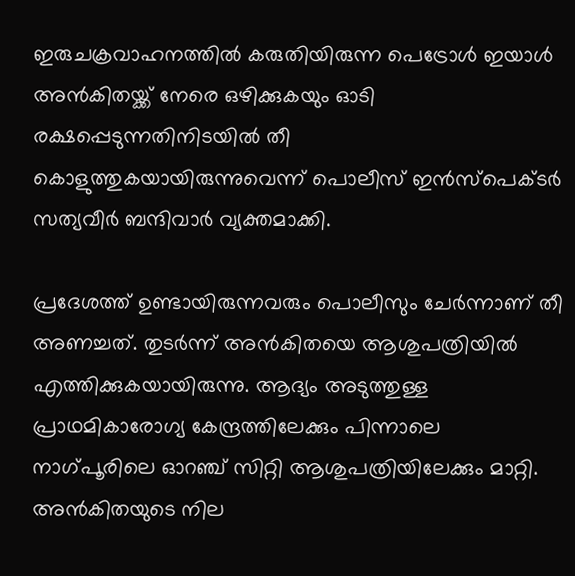ഇരുചക്രവാഹനത്തിൽ കരുതിയിരുന്ന പെട്രോൾ‌ ഇയാൾ അന്‍കിതയ്ക്ക് നേരെ ഒഴിക്കുകയും ഓടി രക്ഷപ്പെടുന്നതിനിടയിൽ തീ കൊളുത്തുകയായിരുന്നുവെന്ന് പൊലീസ് ഇൻസ്പെക്ടർ സത്യവീർ ബന്ദിവാർ വ്യക്തമാക്കി.

പ്രദേശത്ത് ഉണ്ടായിരുന്നവരും പൊലീസും ചേര്‍ന്നാണ് തീ അണച്ചത്. തുടര്‍ന്ന് അന്‍കിതയെ ആശുപത്രിയില്‍ എത്തിക്കുകയായിരുന്നു. ആദ്യം അടുത്തുള്ള പ്രാഥമികാരോഗ്യ കേന്ദ്രത്തിലേക്കും പിന്നാലെ നാഗ്പൂരിലെ ഓറഞ്ച് സിറ്റി ആശുപത്രിയിലേക്കും മാറ്റി. അന്‍കിതയുടെ നില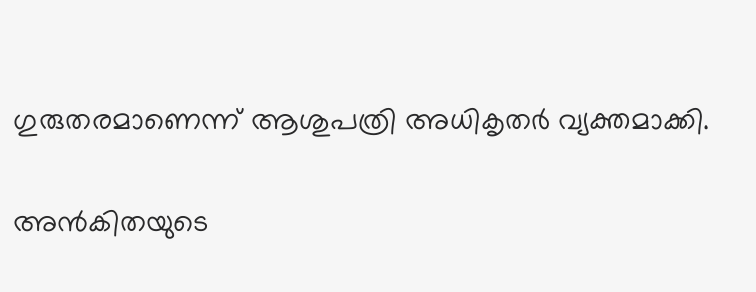ഗുരുതരമാണെന്ന് ആശുപത്രി അധികൃതര്‍ വ്യക്തമാക്കി.

അന്‍കിതയുടെ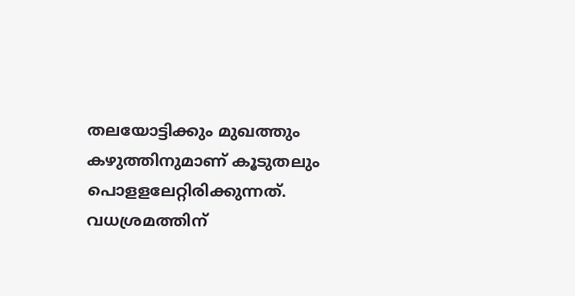തലയോട്ടിക്കും മുഖത്തും കഴുത്തിനുമാണ് കൂടുതലും പൊളളലേറ്റിരിക്കുന്നത്. വധശ്രമത്തിന്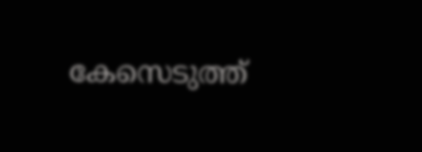കേസെടുത്ത്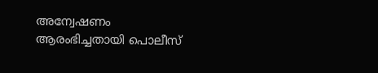അന്വേഷണം ആരംഭിച്ചതായി പൊലീസ്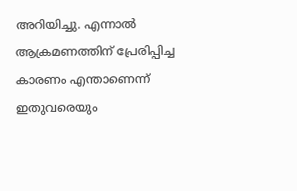അറിയിച്ചു. എന്നാൽ ആക്രമണത്തിന് പ്രേരിപ്പിച്ച കാരണം എന്താണെന്ന് ഇതുവരെയും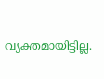വ്യക്തമായിട്ടില്ല.